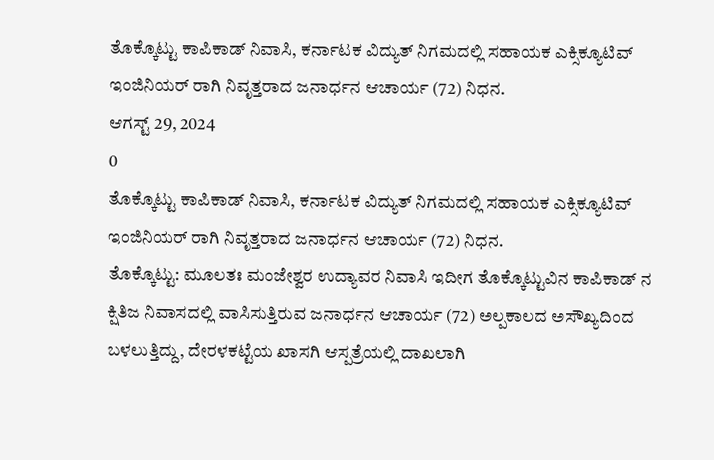ತೊಕ್ಕೊಟ್ಟು ಕಾಪಿಕಾಡ್ ನಿವಾಸಿ, ಕರ್ನಾಟಕ ವಿದ್ಯುತ್ ನಿಗಮದಲ್ಲಿ ಸಹಾಯಕ ಎಕ್ಸಿಕ್ಯೂಟಿವ್ ಇಂಜಿನಿಯರ್ ರಾಗಿ ನಿವೃತ್ತರಾದ ಜನಾರ್ಧನ ಆಚಾರ್ಯ (72) ನಿಧನ.
ಆಗಸ್ಟ್ 29, 2024
0
ತೊಕ್ಕೊಟ್ಟು ಕಾಪಿಕಾಡ್ ನಿವಾಸಿ, ಕರ್ನಾಟಕ ವಿದ್ಯುತ್ ನಿಗಮದಲ್ಲಿ ಸಹಾಯಕ ಎಕ್ಸಿಕ್ಯೂಟಿವ್ ಇಂಜಿನಿಯರ್ ರಾಗಿ ನಿವೃತ್ತರಾದ ಜನಾರ್ಧನ ಆಚಾರ್ಯ (72) ನಿಧನ.
ತೊಕ್ಕೊಟ್ಟು: ಮೂಲತಃ ಮಂಜೇಶ್ವರ ಉದ್ಯಾವರ ನಿವಾಸಿ ಇದೀಗ ತೊಕ್ಕೊಟ್ಟುವಿನ ಕಾಪಿಕಾಡ್ ನ
ಕ್ಷಿತಿಜ ನಿವಾಸದಲ್ಲಿ ವಾಸಿಸುತ್ತಿರುವ ಜನಾರ್ಧನ ಆಚಾರ್ಯ (72) ಅಲ್ಪಕಾಲದ ಅಸೌಖ್ಯದಿಂದ ಬಳಲುತ್ತಿದ್ದು, ದೇರಳಕಟ್ಟೆಯ ಖಾಸಗಿ ಆಸ್ಪತ್ರೆಯಲ್ಲಿ ದಾಖಲಾಗಿ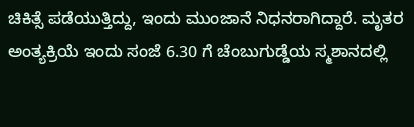ಚಿಕಿತ್ಸೆ ಪಡೆಯುತ್ತಿದ್ದು, ಇಂದು ಮುಂಜಾನೆ ನಿಧನರಾಗಿದ್ದಾರೆ. ಮೃತರ ಅಂತ್ಯಕ್ರಿಯೆ ಇಂದು ಸಂಜೆ 6.30 ಗೆ ಚೆಂಬುಗುಡ್ಡೆಯ ಸ್ಮಶಾನದಲ್ಲಿ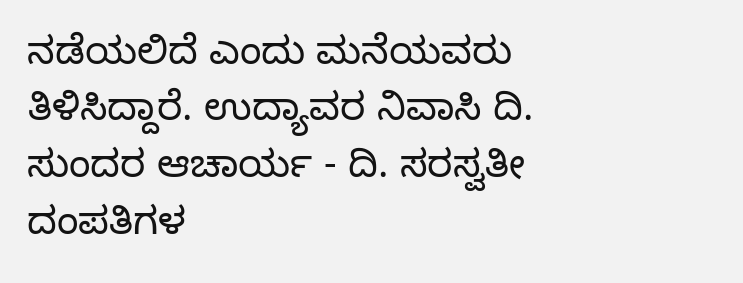ನಡೆಯಲಿದೆ ಎಂದು ಮನೆಯವರು ತಿಳಿಸಿದ್ದಾರೆ. ಉದ್ಯಾವರ ನಿವಾಸಿ ದಿ. ಸುಂದರ ಆಚಾರ್ಯ - ದಿ. ಸರಸ್ವತೀ ದಂಪತಿಗಳ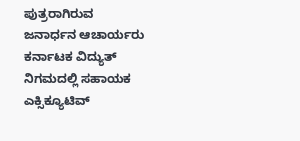ಪುತ್ರರಾಗಿರುವ ಜನಾರ್ಧನ ಆಚಾರ್ಯರು ಕರ್ನಾಟಕ ವಿದ್ಯುತ್ ನಿಗಮದಲ್ಲಿ ಸಹಾಯಕ ಎಕ್ಸಿಕ್ಯೂಟಿವ್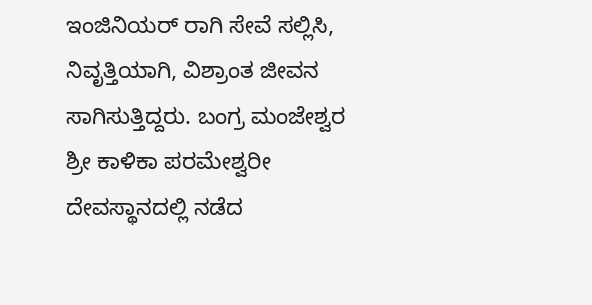ಇಂಜಿನಿಯರ್ ರಾಗಿ ಸೇವೆ ಸಲ್ಲಿಸಿ, ನಿವೃತ್ತಿಯಾಗಿ, ವಿಶ್ರಾಂತ ಜೀವನ ಸಾಗಿಸುತ್ತಿದ್ದರು. ಬಂಗ್ರ ಮಂಜೇಶ್ವರ ಶ್ರೀ ಕಾಳಿಕಾ ಪರಮೇಶ್ವರೀ ದೇವಸ್ಥಾನದಲ್ಲಿ ನಡೆದ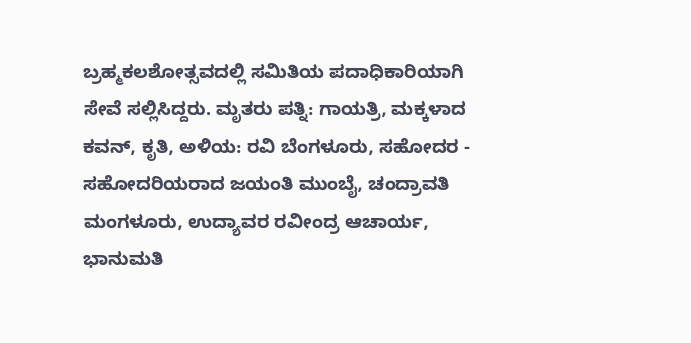ಬ್ರಹ್ಮಕಲಶೋತ್ಸವದಲ್ಲಿ ಸಮಿತಿಯ ಪದಾಧಿಕಾರಿಯಾಗಿ ಸೇವೆ ಸಲ್ಲಿಸಿದ್ದರು. ಮೃತರು ಪತ್ನಿ: ಗಾಯತ್ರಿ, ಮಕ್ಕಳಾದ ಕವನ್, ಕೃತಿ, ಅಳಿಯ: ರವಿ ಬೆಂಗಳೂರು, ಸಹೋದರ - ಸಹೋದರಿಯರಾದ ಜಯಂತಿ ಮುಂಬೈ, ಚಂದ್ರಾವತಿ ಮಂಗಳೂರು, ಉದ್ಯಾವರ ರವೀಂದ್ರ ಆಚಾರ್ಯ, ಭಾನುಮತಿ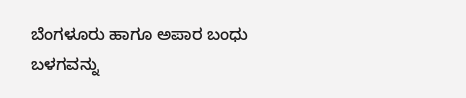ಬೆಂಗಳೂರು ಹಾಗೂ ಅಪಾರ ಬಂಧು ಬಳಗವನ್ನು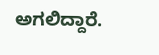ಅಗಲಿದ್ದಾರೆ.